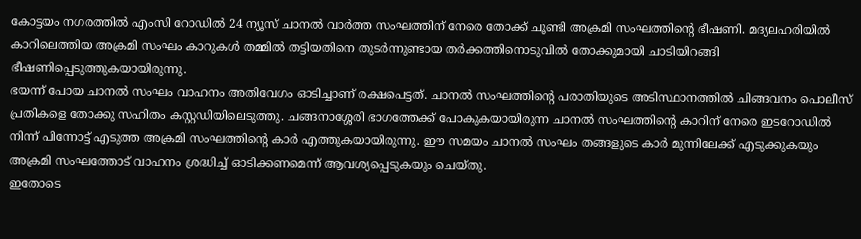കോട്ടയം നഗരത്തിൽ എംസി റോഡിൽ 24 ന്യൂസ് ചാനൽ വാർത്ത സംഘത്തിന് നേരെ തോക്ക് ചൂണ്ടി അക്രമി സംഘത്തിന്റെ ഭീഷണി. മദ്യലഹരിയിൽ കാറിലെത്തിയ അക്രമി സംഘം കാറുകൾ തമ്മിൽ തട്ടിയതിനെ തുടർന്നുണ്ടായ തർക്കത്തിനൊടുവിൽ തോക്കുമായി ചാടിയിറങ്ങി ഭീഷണിപ്പെടുത്തുകയായിരുന്നു.
ഭയന്ന് പോയ ചാനൽ സംഘം വാഹനം അതിവേഗം ഓടിച്ചാണ് രക്ഷപെട്ടത്. ചാനൽ സംഘത്തിന്റെ പരാതിയുടെ അടിസ്ഥാനത്തിൽ ചിങ്ങവനം പൊലീസ് പ്രതികളെ തോക്കു സഹിതം കസ്റ്റഡിയിലെടുത്തു. ചങ്ങനാശ്ശേരി ഭാഗത്തേക്ക് പോകുകയായിരുന്ന ചാനൽ സംഘത്തിന്റെ കാറിന് നേരെ ഇടറോഡിൽ നിന്ന് പിന്നോട്ട് എടുത്ത അക്രമി സംഘത്തിന്റെ കാർ എത്തുകയായിരുന്നു. ഈ സമയം ചാനൽ സംഘം തങ്ങളുടെ കാർ മുന്നിലേക്ക് എടുക്കുകയും അക്രമി സംഘത്തോട് വാഹനം ശ്രദ്ധിച്ച് ഓടിക്കണമെന്ന് ആവശ്യപ്പെടുകയും ചെയ്തു.
ഇതോടെ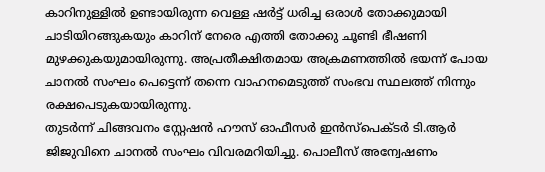കാറിനുള്ളിൽ ഉണ്ടായിരുന്ന വെള്ള ഷർട്ട് ധരിച്ച ഒരാൾ തോക്കുമായി ചാടിയിറങ്ങുകയും കാറിന് നേരെ എത്തി തോക്കു ചൂണ്ടി ഭീഷണി മുഴക്കുകയുമായിരുന്നു. അപ്രതീക്ഷിതമായ അക്രമണത്തിൽ ഭയന്ന് പോയ ചാനൽ സംഘം പെട്ടെന്ന് തന്നെ വാഹനമെടുത്ത് സംഭവ സ്ഥലത്ത് നിന്നും രക്ഷപെടുകയായിരുന്നു.
തുടർന്ന് ചിങ്ങവനം സ്റ്റേഷൻ ഹൗസ് ഓഫീസർ ഇൻസ്പെക്ടർ ടി.ആർ ജിജുവിനെ ചാനൽ സംഘം വിവരമറിയിച്ചു. പൊലീസ് അന്വേഷണം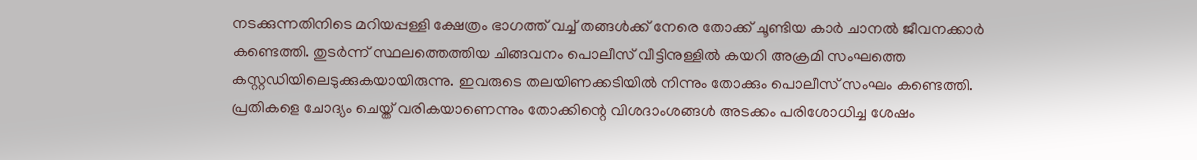നടക്കുന്നതിനിടെ മറിയപ്പള്ളി ക്ഷേത്രം ഭാഗത്ത് വച്ച് തങ്ങൾക്ക് നേരെ തോക്ക് ചൂണ്ടിയ കാർ ചാനൽ ജീവനക്കാർ കണ്ടെത്തി. തുടർന്ന് സ്ഥലത്തെത്തിയ ചിങ്ങവനം പൊലീസ് വീട്ടിനുള്ളിൽ കയറി അക്രമി സംഘത്തെ കസ്റ്റഡിയിലെടുക്കുകയായിരുന്നു. ഇവരുടെ തലയിണക്കടിയിൽ നിന്നും തോക്കും പൊലീസ് സംഘം കണ്ടെത്തി. പ്രതികളെ ചോദ്യം ചെയ്ത് വരികയാണെന്നും തോക്കിന്റെ വിശദാംശങ്ങൾ അടക്കം പരിശോധിച്ച ശേഷം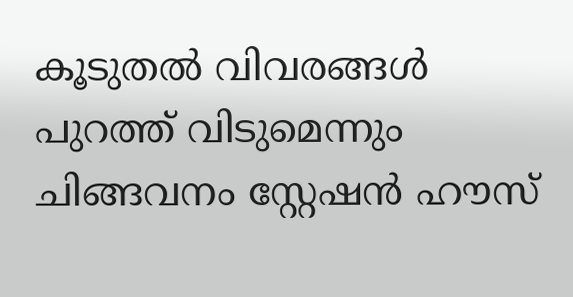കൂടുതൽ വിവരങ്ങൾ പുറത്ത് വിടുമെന്നും ചിങ്ങവനം സ്റ്റേഷൻ ഹൗസ്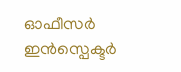ഓഫീസർ ഇൻസ്പെക്ടർ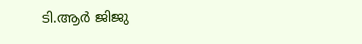ടി.ആർ ജിജു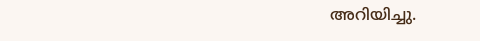അറിയിച്ചു.